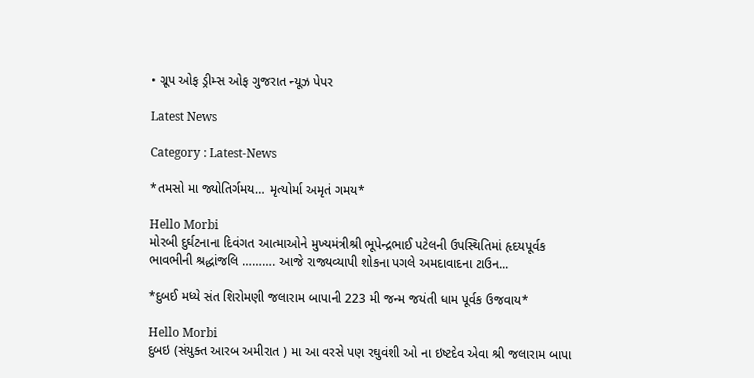• ગ્રૂપ ઓફ ડ્રીમ્સ ઓફ ગુજરાત ન્યૂઝ પેપર

Latest News

Category : Latest-News

*તમસો મા જ્યોતિર્ગમય… મૃત્યોર્મા અમૃતં ગમય*

Hello Morbi
મોરબી દુર્ઘટનાના દિવંગત આત્માઓને મુખ્યમંત્રીશ્રી ભૂપેન્દ્રભાઈ પટેલની ઉપસ્થિતિમાં હૃદયપૂર્વક ભાવભીની શ્રદ્ધાંજલિ ………. આજે રાજ્યવ્યાપી શોકના પગલે અમદાવાદના ટાઉન...

*દુબઈ મધ્યે સંત શિરોમણી જલારામ બાપાની 223 મી જન્મ જયંતી ધામ પૂર્વક ઉજવાય*

Hello Morbi
દુબઇ (સંયુક્ત આરબ અમીરાત ) મા આ વરસે પણ રઘુવંશી ઓ ના ઇષ્ટદેવ એવા શ્રી જલારામ બાપા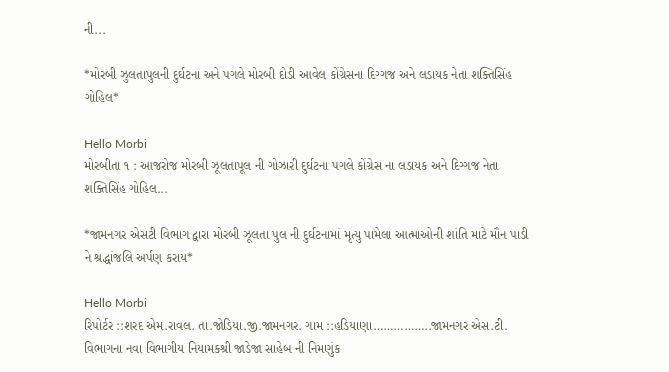ની...

*મોરબી ઝુલતાપુલની દુર્ઘટના અને પગલે મોરબી દોડી આવેલ કોંગ્રેસના દિગ્ગજ અને લડાયક નેતા શક્તિસિંહ ગોહિલ*

Hello Morbi
મોરબીતા ૧ : આજરોજ મોરબી ઝૂલતાપૂલ ની ગોઝારી દુર્ઘટના પગલે કોંગ્રેસ ના લડાયક અને દિગ્ગજ નેતા શક્તિસિંહ ગોહિલ...

*જામનગર એસટી વિભાગ દ્વારા મોરબી ઝૂલતા પુલ ની દુર્ઘટનામાં મૃત્યુ પામેલા આત્માઓની શાંતિ માટે મૌન પાડી ને શ્રદ્ધાંજલિ અર્પણ કરાય*

Hello Morbi
રિપોર્ટર ::શરદ એમ.રાવલ. તા.જોડિયા.જી.જામનગર. ગામ ::હડિયાણા……………..જામનગર એસ.ટી. વિભાગના નવા વિભાગીય નિયામકશ્રી જાડેજા સાહેબ ની નિમણુંક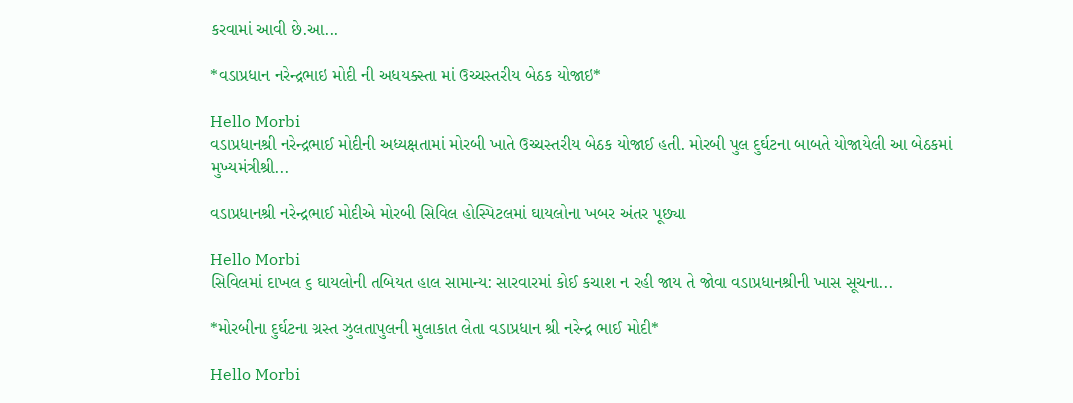કરવામાં આવી છે.આ...

*વડાપ્રધાન નરેન્દ્રભાઇ મોદી ની અધયક્સ્તા માં ઉચ્ચસ્તરીય બેઠક યોજાઇ*

Hello Morbi
વડાપ્રધાનશ્રી નરેન્દ્રભાઈ મોદીની અધ્યક્ષતામાં મોરબી ખાતે ઉચ્ચસ્તરીય બેઠક યોજાઈ હતી. મોરબી પુલ દુર્ઘટના બાબતે યોજાયેલી આ બેઠકમાં મુખ્યમંત્રીશ્રી...

વડાપ્રધાનશ્રી નરેન્દ્રભાઈ મોદીએ મોરબી સિવિલ હોસ્પિટલમાં ઘાયલોના ખબર અંતર પૂછ્યા

Hello Morbi
સિવિલમાં દાખલ ૬ ઘાયલોની તબિયત હાલ સામાન્ય: સારવારમાં કોઈ કચાશ ન રહી જાય તે જોવા વડાપ્રધાનશ્રીની ખાસ સૂચના...

*મોરબીના દુર્ઘટના ગ્રસ્ત ઝુલતાપુલની મુલાકાત લેતા વડાપ્રધાન શ્રી નરેન્દ્ર ભાઈ મોદી*

Hello Morbi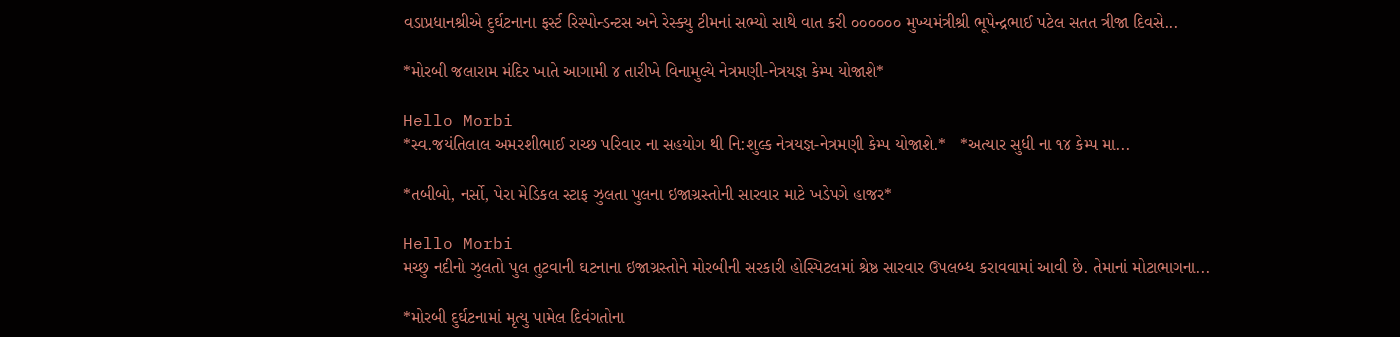વડાપ્રધાનશ્રીએ દુર્ઘટનાના ફર્સ્ટ રિસ્પોન્ડન્ટસ અને રેસ્ક્યુ ટીમનાં સભ્યો સાથે વાત કરી ૦૦૦૦૦૦ મુખ્યમંત્રીશ્રી ભૂપેન્દ્રભાઈ પટેલ સતત ત્રીજા દિવસે...

*મોરબી જલારામ મંદિર ખાતે આગામી ૪ તારીખે વિનામુલ્યે નેત્રમણી-નેત્રયજ્ઞ કેમ્પ યોજાશે*

Hello Morbi
*સ્વ.જયંતિલાલ અમરશીભાઈ રાચ્છ પરિવાર ના સહયોગ થી નિ:શુલ્ક નેત્રયજ્ઞ-નેત્રમણી કેમ્પ યોજાશે.*   *અત્યાર સુધી ના ૧૪ કેમ્પ મા...

*તબીબો, નર્સો, પેરા મેડિકલ સ્ટાફ ઝુલતા પુલના ઇજાગ્રસ્તોની સારવાર માટે ખડેપગે હાજર*

Hello Morbi
મચ્છુ નદીનો ઝુલતો પુલ તુટવાની ઘટનાના ઇજાગ્રસ્તોને મોરબીની સરકારી હોસ્પિટલમાં શ્રેષ્ઠ સારવાર ઉપલબ્ધ કરાવવામાં આવી છે. તેમાનાં મોટાભાગના...

*મોરબી દુર્ઘટનામાં મૃત્યુ પામેલ દિવંગતોના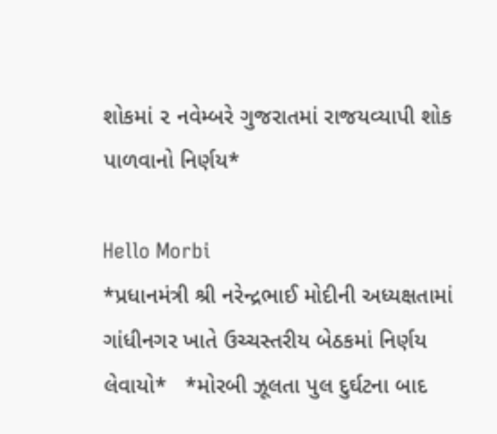શોકમાં ૨ નવેમ્બરે ગુજરાતમાં રાજયવ્યાપી શોક પાળવાનો નિર્ણય*

Hello Morbi
*પ્રધાનમંત્રી શ્રી નરેન્દ્રભાઈ મોદીની અધ્યક્ષતામાં ગાંધીનગર ખાતે ઉચ્ચસ્તરીય બેઠકમાં નિર્ણય લેવાયો*   *મોરબી ઝૂલતા પુલ દુર્ઘટના બાદ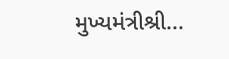મુખ્યમંત્રીશ્રી...